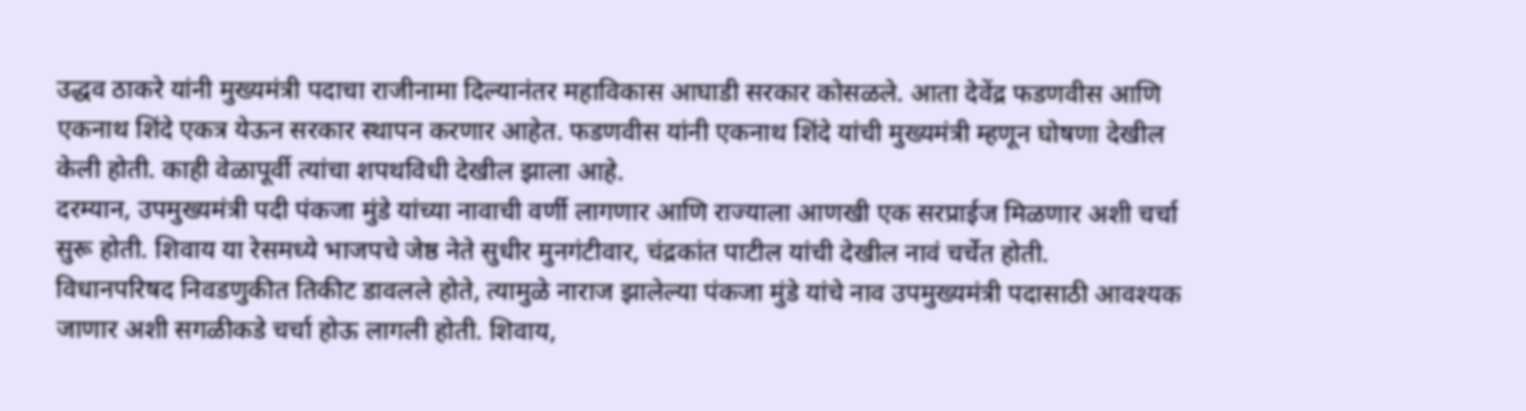उद्धव ठाकरे यांनी मुख्यमंत्री पदाचा राजीनामा दिल्यानंतर महाविकास आघाडी सरकार कोसळले. आता देवेंद्र फडणवीस आणि एकनाथ शिंदे एकत्र येऊन सरकार स्थापन करणार आहेत. फडणवीस यांनी एकनाथ शिंदे यांची मुख्यमंत्री म्हणून घोषणा देखील केली होती. काही वेळापूर्वी त्यांचा शपथविधी देखील झाला आहे.
दरम्यान, उपमुख्यमंत्री पदी पंकजा मुंडे यांच्या नावाची वर्णी लागणार आणि राज्याला आणखी एक सरप्राईज मिळणार अशी चर्चा सुरू होती. शिवाय या रेसमध्ये भाजपचे जेष्ठ नेते सुधीर मुनगंटीवार, चंद्रकांत पाटील यांची देखील नावं चर्चेत होती.
विधानपरिषद निवडणुकीत तिकीट डावलले होते, त्यामुळे नाराज झालेल्या पंकजा मुंडे यांचे नाव उपमुख्यमंत्री पदासाठी आवश्यक जाणार अशी सगळीकडे चर्चा होऊ लागली होती. शिवाय,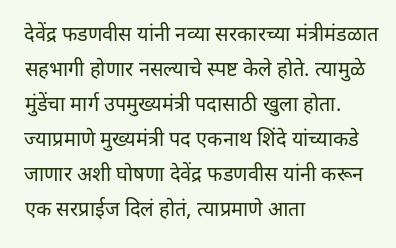देवेंद्र फडणवीस यांनी नव्या सरकारच्या मंत्रीमंडळात सहभागी होणार नसल्याचे स्पष्ट केले होते. त्यामुळे मुंडेंचा मार्ग उपमुख्यमंत्री पदासाठी खुला होता.
ज्याप्रमाणे मुख्यमंत्री पद एकनाथ शिंदे यांच्याकडे जाणार अशी घोषणा देवेंद्र फडणवीस यांनी करून एक सरप्राईज दिलं होतं, त्याप्रमाणे आता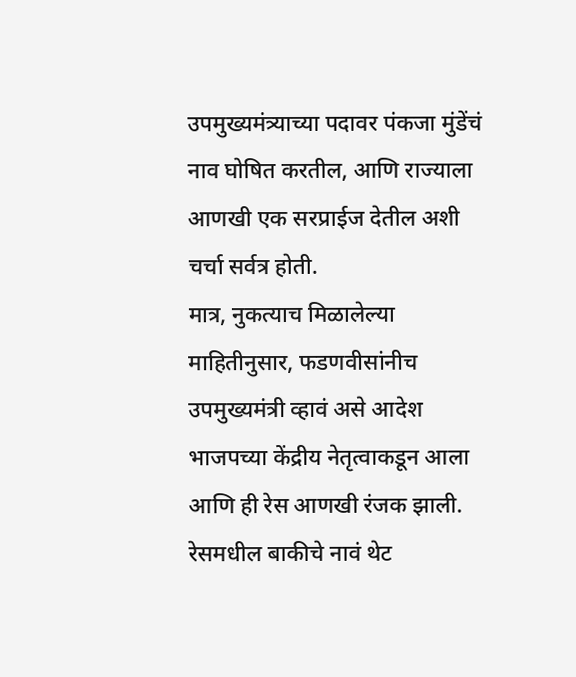उपमुख्यमंत्र्याच्या पदावर पंकजा मुंडेंचं नाव घोषित करतील, आणि राज्याला आणखी एक सरप्राईज देतील अशी चर्चा सर्वत्र होती.
मात्र, नुकत्याच मिळालेल्या माहितीनुसार, फडणवीसांनीच उपमुख्यमंत्री व्हावं असे आदेश भाजपच्या केंद्रीय नेतृत्वाकडून आला आणि ही रेस आणखी रंजक झाली. रेसमधील बाकीचे नावं थेट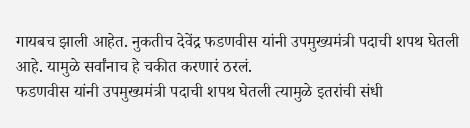गायबच झाली आहेत. नुकतीच देवेंद्र फडणवीस यांनी उपमुख्यमंत्री पदाची शपथ घेतली आहे. यामुळे सर्वांनाच हे चकीत करणारं ठरलं.
फडणवीस यांनी उपमुख्यमंत्री पदाची शपथ घेतली त्यामुळे इतरांची संधी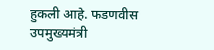हुकली आहे. फडणवीस उपमुख्यमंत्री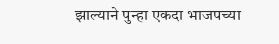झाल्याने पुन्हा एकदा भाजपच्या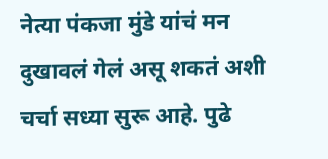नेत्या पंकजा मुंडे यांचं मन दुखावलं गेलं असू शकतं अशी चर्चा सध्या सुरू आहे. पुढे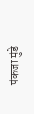पंकजा मुंडे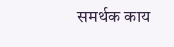समर्थक काय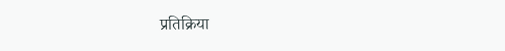प्रतिक्रिया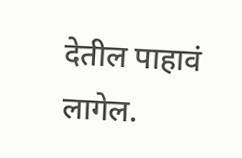देतील पाहावं लागेल.